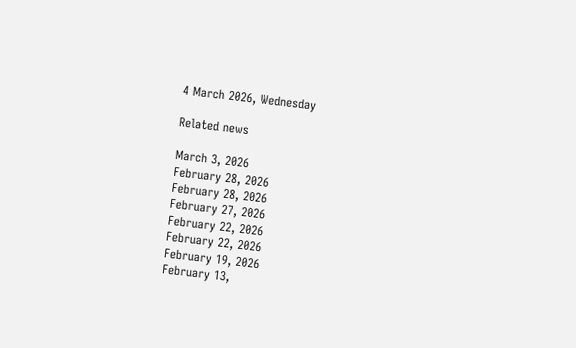4 March 2026, Wednesday

Related news

March 3, 2026
February 28, 2026
February 28, 2026
February 27, 2026
February 22, 2026
February 22, 2026
February 19, 2026
February 13,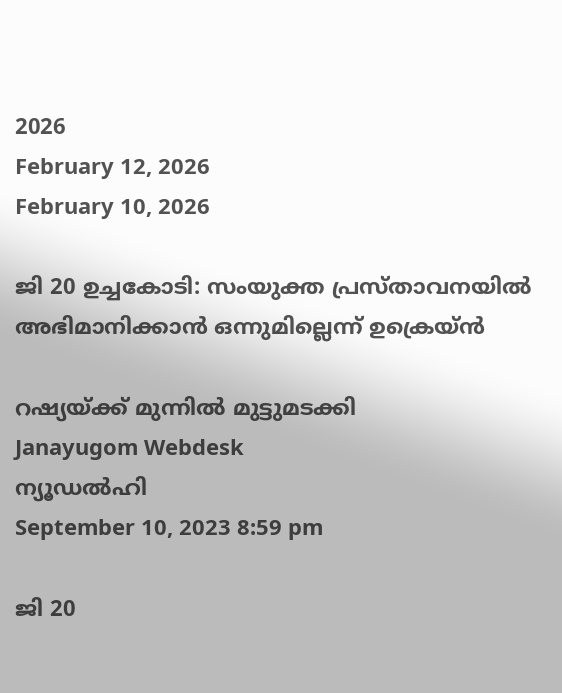2026
February 12, 2026
February 10, 2026

ജി 20 ഉച്ചകോടി: സംയുക്ത പ്രസ്താവനയില്‍ അഭിമാനിക്കാന്‍ ഒന്നുമില്ലെന്ന് ഉക്രെയ്ന്‍

റഷ്യയ്ക്ക് മുന്നില്‍ മുട്ടുമടക്കി
Janayugom Webdesk
ന്യൂഡല്‍ഹി
September 10, 2023 8:59 pm

ജി 20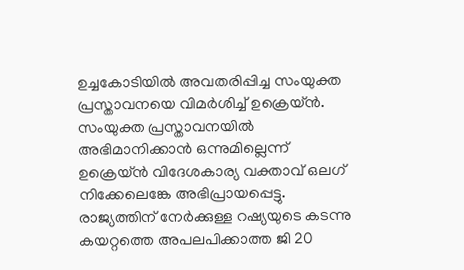ഉച്ചകോടിയില്‍ അവതരിപ്പിച്ച സംയുക്ത പ്രസ്താവനയെ വിമര്‍ശിച്ച് ഉക്രെയ്ന്‍. സംയുക്ത പ്രസ്താവനയില്‍ അഭിമാനിക്കാന്‍ ഒന്നുമില്ലെന്ന് ഉക്രെയ്ന്‍ വിദേശകാര്യ വക്താവ് ഒലഗ് നിക്കേലെങ്കേ അഭിപ്രായപ്പെട്ടു. രാജ്യത്തിന് നേര്‍ക്കുള്ള റഷ്യയുടെ കടന്നു കയറ്റത്തെ അപലപിക്കാത്ത ജി 20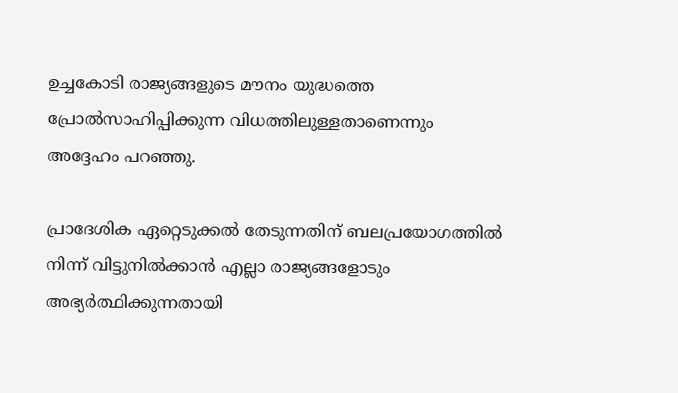ഉച്ചകോടി രാജ്യങ്ങളുടെ മൗനം യുദ്ധത്തെ പ്രോല്‍സാഹിപ്പിക്കുന്ന വിധത്തിലുള്ളതാണെന്നും അദ്ദേഹം പറഞ്ഞു.

പ്രാദേശിക ഏറ്റെടുക്കല്‍ തേടുന്നതിന് ബലപ്രയോഗത്തില്‍ നിന്ന് വിട്ടുനില്‍ക്കാന്‍ എല്ലാ രാജ്യങ്ങളോടും അഭ്യര്‍ത്ഥിക്കുന്നതായി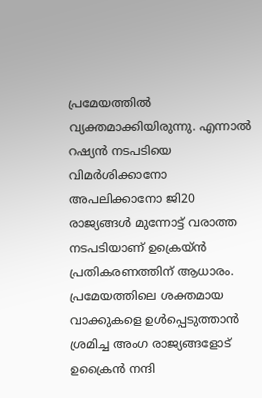പ്രമേയത്തില്‍ വ്യക്തമാക്കിയിരുന്നു. എന്നാല്‍ റഷ്യന്‍ നടപടിയെ വിമര്‍ശിക്കാനോ അപലിക്കാനോ ജി20 രാജ്യങ്ങള്‍ മുന്നോട്ട് വരാത്ത നടപടിയാണ് ഉക്രെയ്ന്‍ പ്രതികരണത്തിന് ആധാരം. പ്രമേയത്തിലെ ശക്തമായ വാക്കുകളെ ഉള്‍പ്പെടുത്താന്‍ ശ്രമിച്ച അംഗ രാജ്യങ്ങളോട് ഉക്രൈന്‍ നന്ദി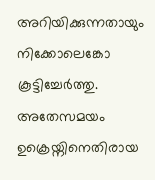അറിയിക്കുന്നതായും നിക്കോലെങ്കോ കൂട്ടിച്ചേര്‍ത്തു. അതേസമയം ഉക്രെയ്നിനെതിരായ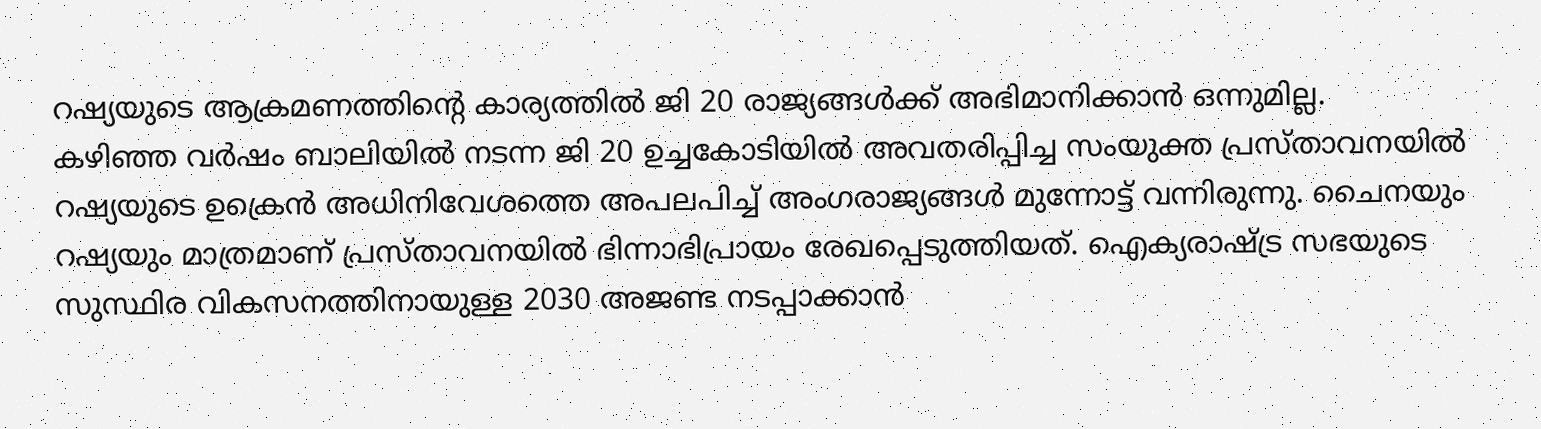റഷ്യയുടെ ആക്രമണത്തിന്റെ കാര്യത്തില്‍ ജി 20 രാജ്യങ്ങള്‍ക്ക് അഭിമാനിക്കാന്‍ ഒന്നുമില്ല.
കഴിഞ്ഞ വര്‍ഷം ബാലിയില്‍ നടന്ന ജി 20 ഉച്ചകോടിയില്‍ അവതരിപ്പിച്ച സംയുക്ത പ്രസ്താവനയില്‍ റഷ്യയുടെ ഉക്രെന്‍ അധിനിവേശത്തെ അപലപിച്ച് അംഗരാജ്യങ്ങള്‍ മുന്നോട്ട് വന്നിരുന്നു. ചൈനയും റഷ്യയും മാത്രമാണ് പ്രസ്താവനയില്‍ ഭിന്നാഭിപ്രായം രേഖപ്പെടുത്തിയത്. ഐക്യരാഷ്ട്ര സഭയുടെ സുസ്ഥിര വികസനത്തിനായുള്ള 2030 അജണ്ട നടപ്പാക്കാന്‍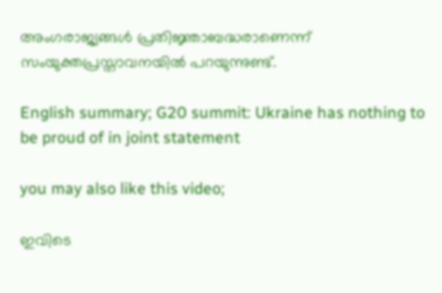അംഗരാജ്യങ്ങള്‍ പ്രതിജ്ഞാബദ്ധരാണെന്ന് സംയുക്തപ്രസ്താവനയില്‍ പറയുന്നുണ്ട്.

English summary; G20 summit: Ukraine has nothing to be proud of in joint statement

you may also like this video;

ഇവിടെ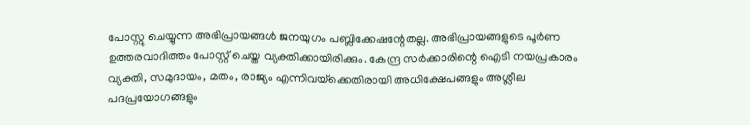പോസ്റ്റു ചെയ്യുന്ന അഭിപ്രായങ്ങള്‍ ജനയുഗം പബ്ലിക്കേഷന്റേതല്ല. അഭിപ്രായങ്ങളുടെ പൂര്‍ണ ഉത്തരവാദിത്തം പോസ്റ്റ് ചെയ്ത വ്യക്തിക്കായിരിക്കും. കേന്ദ്ര സര്‍ക്കാരിന്റെ ഐടി നയപ്രകാരം വ്യക്തി, സമുദായം, മതം, രാജ്യം എന്നിവയ്‌ക്കെതിരായി അധിക്ഷേപങ്ങളും അശ്ലീല പദപ്രയോഗങ്ങളും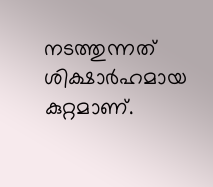നടത്തുന്നത് ശിക്ഷാര്‍ഹമായ കുറ്റമാണ്.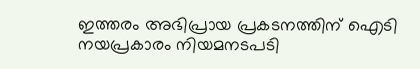ഇത്തരം അഭിപ്രായ പ്രകടനത്തിന് ഐടി നയപ്രകാരം നിയമനടപടി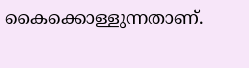കൈക്കൊള്ളുന്നതാണ്.